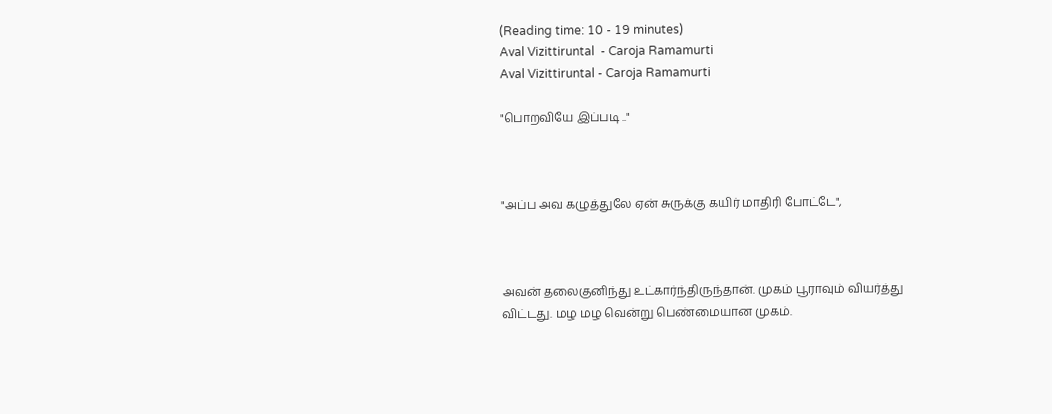(Reading time: 10 - 19 minutes)
Aval Vizittiruntal  - Caroja Ramamurti
Aval Vizittiruntal - Caroja Ramamurti

"பொறவியே இப்படி .."



"அப்ப அவ கழுத்துலே ஏன் சுருக்கு கயிர் மாதிரி போட்டே",



அவன் தலைகுனிந்து உட்கார்ந்திருந்தான். முகம் பூராவும் வியர்த்து விட்டது. மழ மழ வென்று பெண்மையான முகம்.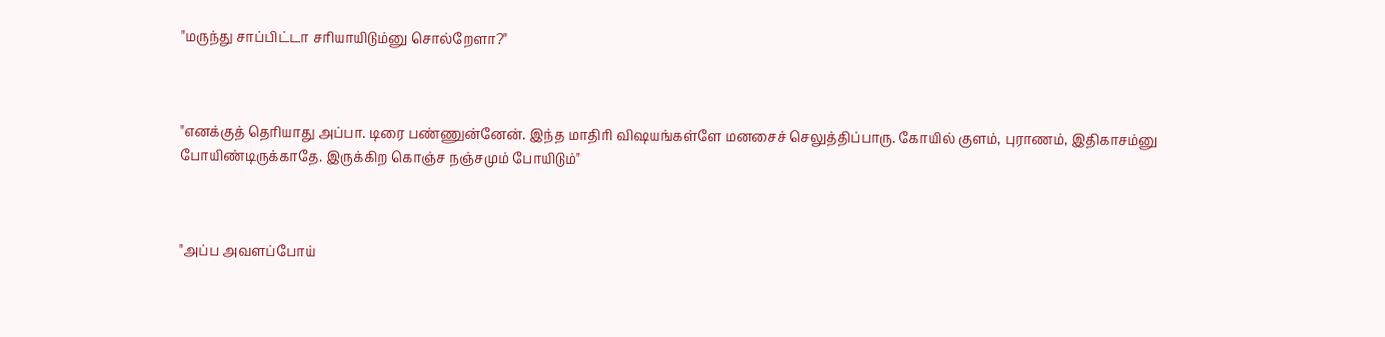"மருந்து சாப்பிட்டா சரியாயிடும்னு சொல்றேளா?"



"எனக்குத் தெரியாது அப்பா. டிரை பண்ணுன்னேன். இந்த மாதிரி விஷயங்கள்ளே மனசைச் செலுத்திப்பாரு. கோயில் குளம், புராணம், இதிகாசம்னு போயிண்டிருக்காதே. இருக்கிற கொஞ்ச நஞ்சமும் போயிடும்"



"அப்ப அவளப்போய்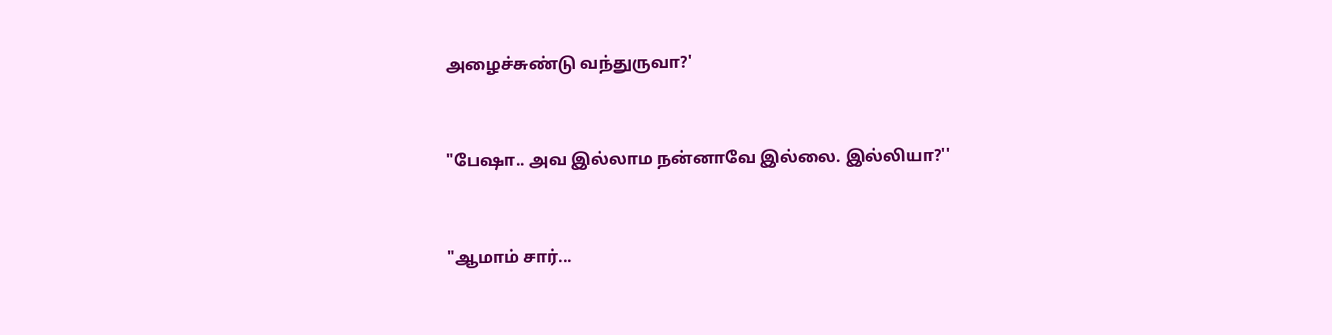அழைச்சுண்டு வந்துருவா?'



"பேஷா.. அவ இல்லாம நன்னாவே இல்லை. இல்லியா?''



"ஆமாம் சார்...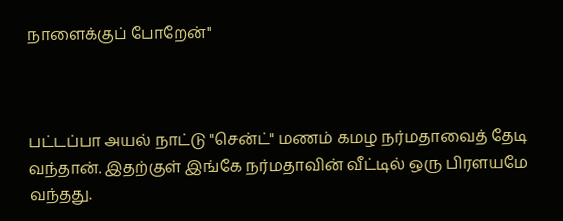நாளைக்குப் போறேன்''



பட்டப்பா அயல் நாட்டு "சென்ட்" மணம் கமழ நர்மதாவைத் தேடி வந்தான். இதற்குள் இங்கே நர்மதாவின் வீட்டில் ஒரு பிரளயமே வந்தது.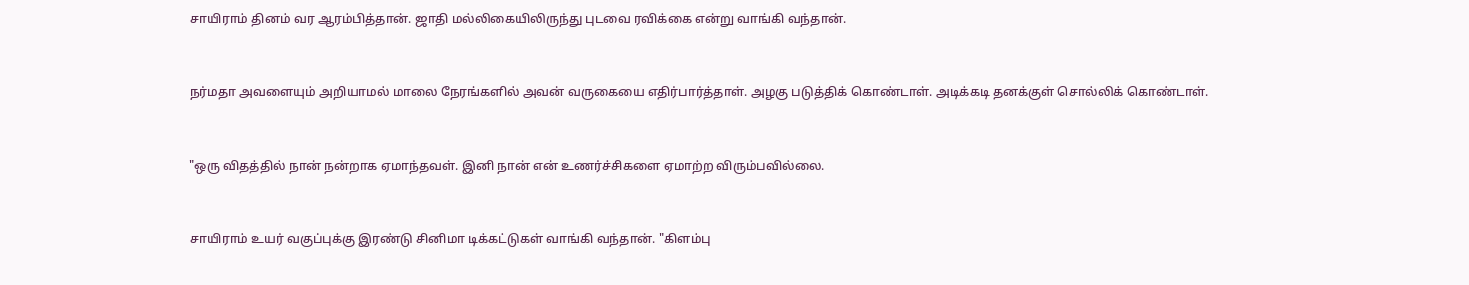சாயிராம் தினம் வர ஆரம்பித்தான். ஜாதி மல்லிகையிலிருந்து புடவை ரவிக்கை என்று வாங்கி வந்தான்.



நர்மதா அவளையும் அறியாமல் மாலை நேரங்களில் அவன் வருகையை எதிர்பார்த்தாள். அழகு படுத்திக் கொண்டாள். அடிக்கடி தனக்குள் சொல்லிக் கொண்டாள்.



"ஒரு விதத்தில் நான் நன்றாக ஏமாந்தவள். இனி நான் என் உணர்ச்சிகளை ஏமாற்ற விரும்பவில்லை.



சாயிராம் உயர் வகுப்புக்கு இரண்டு சினிமா டிக்கட்டுகள் வாங்கி வந்தான். "கிளம்பு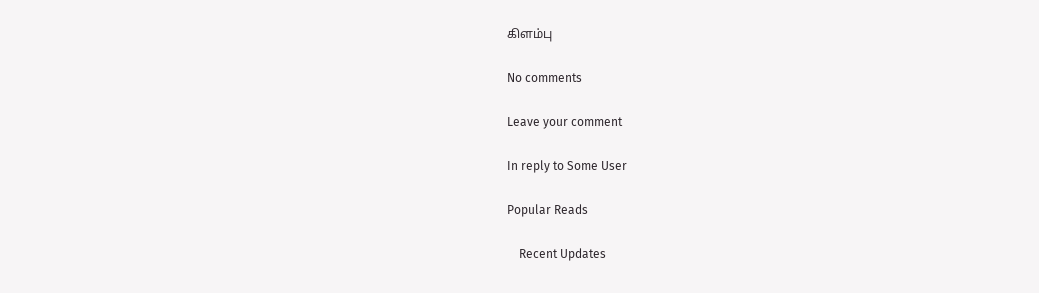கிளம்பு

No comments

Leave your comment

In reply to Some User

Popular Reads

    Recent Updates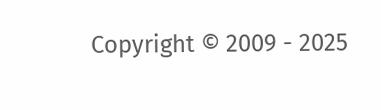Copyright © 2009 - 2025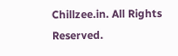Chillzee.in. All Rights Reserved.